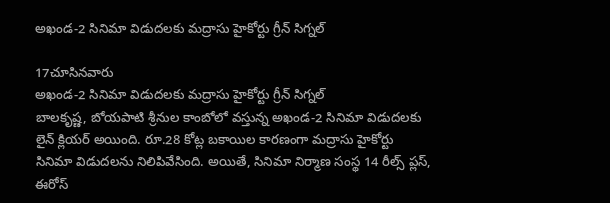అఖండ-2 సినిమా విడుదలకు మద్రాసు హైకోర్టు గ్రీన్ సిగ్నల్

17చూసినవారు
అఖండ-2 సినిమా విడుదలకు మద్రాసు హైకోర్టు గ్రీన్ సిగ్నల్
బాలకృష్ణ, బోయపాటి శ్రీనుల కాంబోలో వస్తున్న అఖండ-2 సినిమా విడుదలకు లైన్ క్లియర్ అయింది. రూ.28 కోట్ల బకాయిల కారణంగా మద్రాసు హైకోర్టు సినిమా విడుదలను నిలిపివేసింది. అయితే, సినిమా నిర్మాణ సంస్థ 14 రీల్స్ ప్లస్, ఈరోస్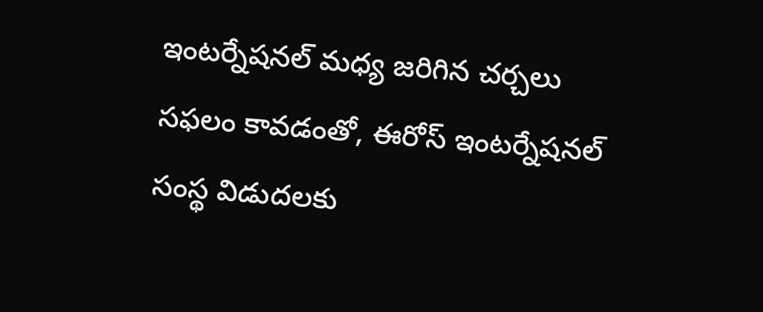ఇంటర్నేషనల్ మధ్య జరిగిన చర్చలు సఫలం కావడంతో, ఈరోస్ ఇంటర్నేషనల్ సంస్థ విడుదలకు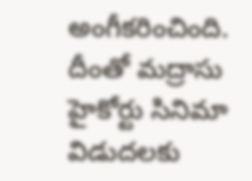అంగీకరించింది. దీంతో మద్రాసు హైకోర్టు సినిమా విడుదలకు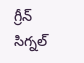గ్రీన్ సిగ్నల్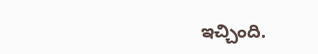ఇచ్చింది.